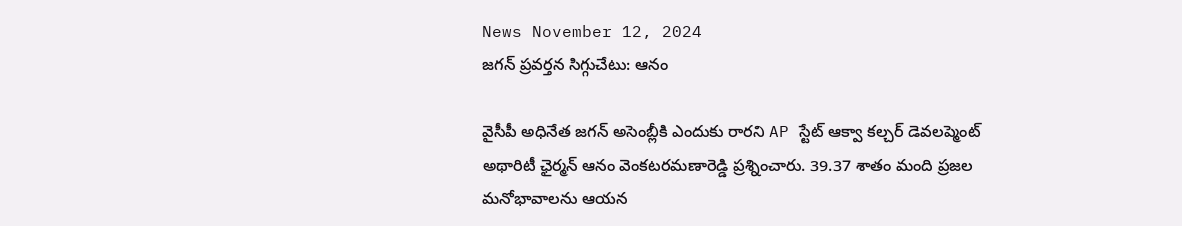News November 12, 2024
జగన్ ప్రవర్తన సిగ్గుచేటు: ఆనం

వైసీపీ అధినేత జగన్ అసెంబ్లీకి ఎందుకు రారని AP స్టేట్ ఆక్వా కల్చర్ డెవలప్మెంట్ అథారిటీ ఛైర్మన్ ఆనం వెంకటరమణారెడ్డి ప్రశ్నించారు. 39.37 శాతం మంది ప్రజల మనోభావాలను ఆయన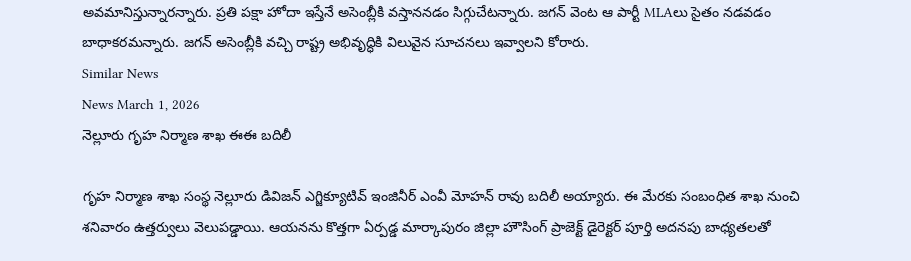అవమానిస్తున్నారన్నారు. ప్రతి పక్షా హోదా ఇస్తేనే అసెంబ్లీకి వస్తాననడం సిగ్గుచేటన్నారు. జగన్ వెంట ఆ పార్టీ MLAలు సైతం నడవడం బాధాకరమన్నారు. జగన్ అసెంబ్లీకి వచ్చి రాష్ట్ర అభివృద్ధికి విలువైన సూచనలు ఇవ్వాలని కోరారు.
Similar News
News March 1, 2026
నెల్లూరు గృహ నిర్మాణ శాఖ ఈఈ బదిలీ

గృహ నిర్మాణ శాఖ సంస్థ నెల్లూరు డివిజన్ ఎగ్జిక్యూటివ్ ఇంజినీర్ ఎంవీ మోహన్ రావు బదిలీ అయ్యారు. ఈ మేరకు సంబంధిత శాఖ నుంచి శనివారం ఉత్తర్వులు వెలుపడ్డాయి. ఆయనను కొత్తగా ఏర్పడ్డ మార్కాపురం జిల్లా హౌసింగ్ ప్రాజెక్ట్ డైరెక్టర్ పూర్తి అదనపు బాధ్యతలతో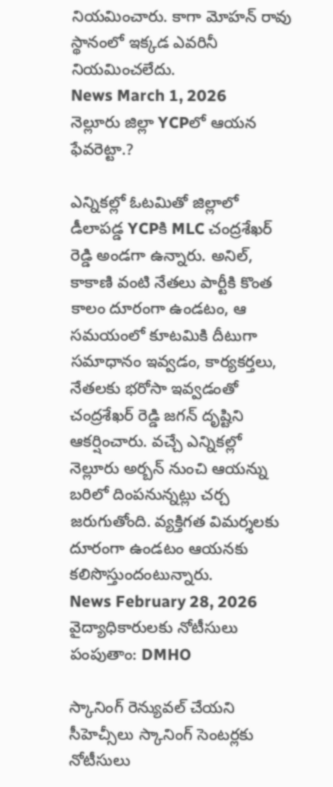నియమించారు. కాగా మోహన్ రావు స్థానంలో ఇక్కడ ఎవరినీ నియమించలేదు.
News March 1, 2026
నెల్లూరు జిల్లా YCPలో ఆయన ఫేవరెట్టా.?

ఎన్నికల్లో ఓటమితో జిల్లాలో డీలాపడ్డ YCPకి MLC చంద్రశేఖర్ రెడ్డి అండగా ఉన్నారు. అనిల్, కాకాణి వంటి నేతలు పార్టీకి కొంత కాలం దూరంగా ఉండటం, ఆ సమయంలో కూటమికి దీటుగా సమాధానం ఇవ్వడం, కార్యకర్తలు, నేతలకు భరోసా ఇవ్వడంతో చంద్రశేఖర్ రెడ్డి జగన్ దృష్టిని ఆకర్షించారు. వచ్చే ఎన్నికల్లో నెల్లూరు అర్బన్ నుంచి ఆయన్ను బరిలో దింపనున్నట్లు చర్చ జరుగుతోంది. వ్యక్తిగత విమర్శలకు దూరంగా ఉండటం ఆయనకు కలిసొస్తుందంటున్నారు.
News February 28, 2026
వైద్యాధికారులకు నోటీసులు పంపుతాం: DMHO

స్కానింగ్ రెన్యువల్ చేయని సీహెచ్సీలు స్కానింగ్ సెంటర్లకు నోటీసులు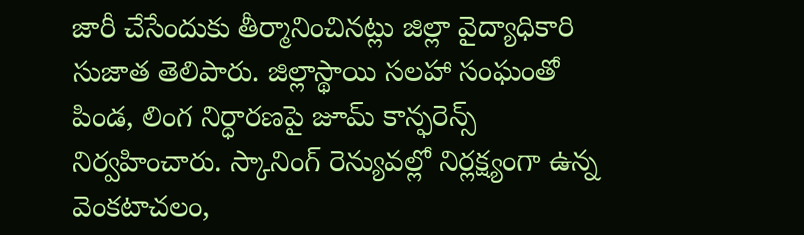జారీ చేసేందుకు తీర్మానించినట్లు జిల్లా వైద్యాధికారి సుజాత తెలిపారు. జిల్లాస్థాయి సలహా సంఘంతో పిండ, లింగ నిర్ధారణపై జూమ్ కాన్ఫరెన్స్ నిర్వహించారు. స్కానింగ్ రెన్యువల్లో నిర్లక్ష్యంగా ఉన్న వెంకటాచలం,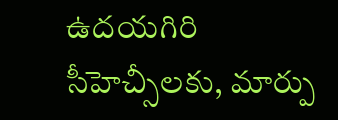ఉదయగిరి సీహెచ్సీలకు, మార్పు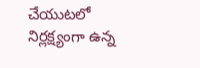చేయుటలో నిర్లక్ష్యంగా ఉన్న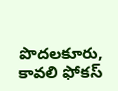పొదలకూరు, కావలి ఫోకస్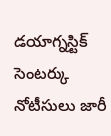డయాగ్నస్టిక్ సెంటర్కు నోటీసులు జారీ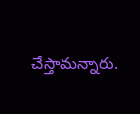చేస్తామన్నారు.